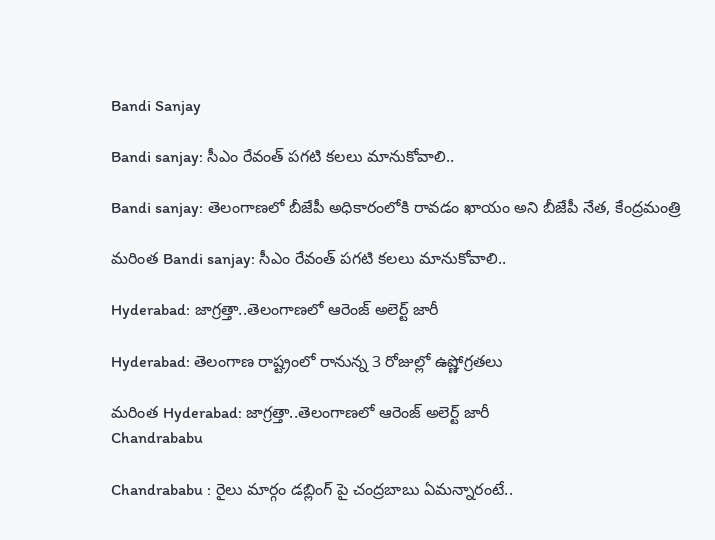Bandi Sanjay

Bandi sanjay: సీఎం రేవంత్ పగటి కలలు మానుకోవాలి..

Bandi sanjay: తెలంగాణలో బీజేపీ అధికారంలోకి రావడం ఖాయం అని బీజేపీ నేత, కేంద్రమంత్రి

మరింత Bandi sanjay: సీఎం రేవంత్ పగటి కలలు మానుకోవాలి..

Hyderabad: జాగ్రత్తా..తెలంగాణలో ఆరెంజ్ అలెర్ట్ జారీ

Hyderabad: తెలంగాణ రాష్ట్రంలో రానున్న 3 రోజుల్లో ఉష్ణోగ్రతలు

మరింత Hyderabad: జాగ్రత్తా..తెలంగాణలో ఆరెంజ్ అలెర్ట్ జారీ
Chandrababu

Chandrababu : రైలు మార్గం డబ్లింగ్ పై చంద్రబాబు ఏమన్నారంటే..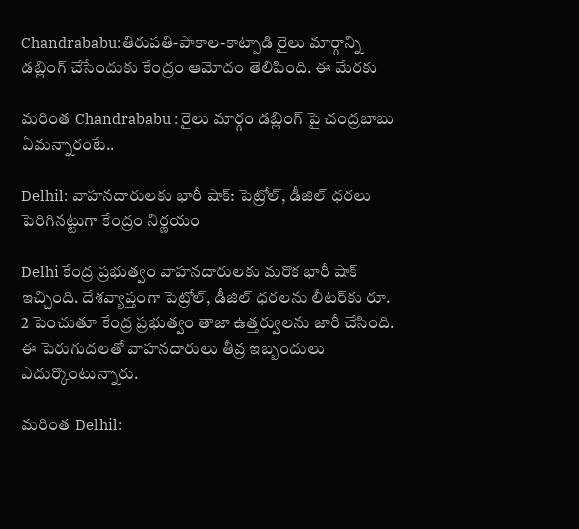Chandrababu:తిరుపతి-పాకాల-కాట్పాడి రైలు మార్గాన్ని డబ్లింగ్ చేసేందుకు కేంద్రం ఆమోదం తెలిపింది. ఈ మేరకు

మరింత Chandrababu : రైలు మార్గం డబ్లింగ్ పై చంద్రబాబు ఏమన్నారంటే..

Delhil: వాహనదారులకు భారీ షాక్: పెట్రోల్, డీజిల్ ధరలు పెరిగినట్టుగా కేంద్రం నిర్ణయం

Delhi కేంద్ర ప్రభుత్వం వాహనదారులకు మరొక భారీ షాక్ ఇచ్చింది. దేశవ్యాప్తంగా పెట్రోల్, డీజిల్ ధరలను లీటర్‌కు రూ. 2 పెంచుతూ కేంద్ర ప్రభుత్వం తాజా ఉత్తర్వులను జారీ చేసింది. ఈ పెరుగుదలతో వాహనదారులు తీవ్ర ఇబ్బందులు ఎదుర్కొంటున్నారు.

మరింత Delhil: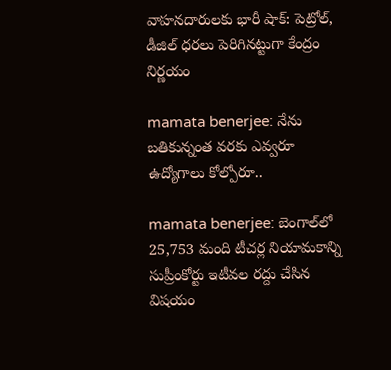వాహనదారులకు భారీ షాక్: పెట్రోల్, డీజిల్ ధరలు పెరిగినట్టుగా కేంద్రం నిర్ణయం

mamata benerjee: నేను బతికున్నంత వరకు ఎవ్వరూ ఉద్యోగాలు కోల్పోరూ..

mamata benerjee: బెంగాల్‌లో 25,753 మంది టీచర్ల నియామకాన్ని సుప్రీంకోర్టు ఇటీవల రద్దు చేసిన విషయం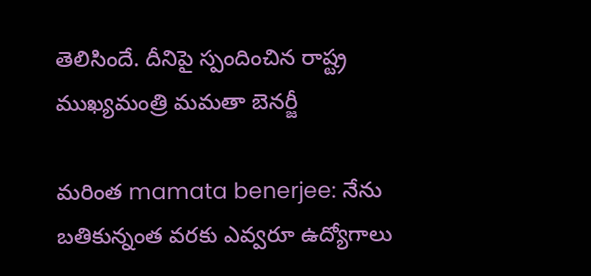తెలిసిందే. దీనిపై స్పందించిన రాష్ట్ర ముఖ్యమంత్రి మమతా బెనర్జీ

మరింత mamata benerjee: నేను బతికున్నంత వరకు ఎవ్వరూ ఉద్యోగాలు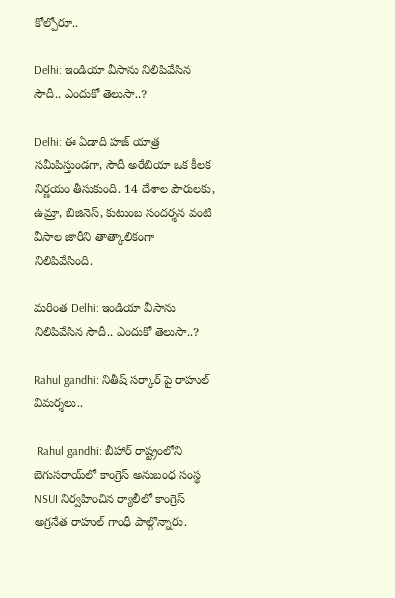కోల్పోరూ..

Delhi: ఇండియా వీసాను నిలిపివేసిన సౌదీ.. ఎందుకో తెలుసా..?

Delhi: ఈ ఏడాది హజ్ యాత్ర సమీపిస్తుండగా, సౌదీ అరేబియా ఒక కీలక నిర్ణయం తీసుకుంది. 14 దేశాల పౌరులకు, ఉమ్రా, బిజినెస్, కుటుంబ సందర్శన వంటి వీసాల జారీని తాత్కాలికంగా నిలిపివేసింది.

మరింత Delhi: ఇండియా వీసాను నిలిపివేసిన సౌదీ.. ఎందుకో తెలుసా..?

Rahul gandhi: నితీష్ సర్కార్ పై రాహుల్ విమర్శలు..

 Rahul gandhi: బీహార్ రాష్ట్రంలోని బెగుసరాయ్‌లో కాంగ్రెస్ అనుబంధ సంస్థ NSUI నిర్వహించిన ర్యాలీలో కాంగ్రెస్ అగ్రనేత రాహుల్ గాంధీ పాల్గొన్నారు.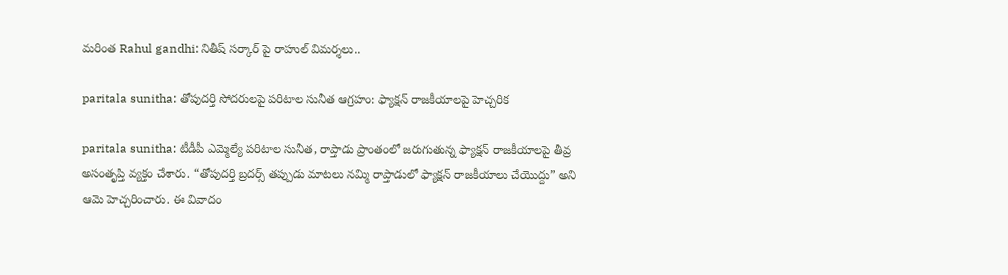మరింత Rahul gandhi: నితీష్ సర్కార్ పై రాహుల్ విమర్శలు..

paritala sunitha: తోపుదర్తి సోదరులపై పరిటాల సునీత ఆగ్రహం: ఫ్యాక్షన్ రాజకీయాలపై హెచ్చరిక

paritala sunitha: టీడీపీ ఎమ్మెల్యే పరిటాల సునీత, రాప్తాడు ప్రాంతంలో జరుగుతున్న ఫ్యాక్షన్ రాజకీయాలపై తీవ్ర అసంతృప్తి వ్యక్తం చేశారు. “తోపుదర్తి బ్రదర్స్ తప్పుడు మాటలు నమ్మి రాప్తాడులో ఫ్యాక్షన్ రాజకీయాలు చేయొద్దు” అని ఆమె హెచ్చరించారు. ఈ వివాదం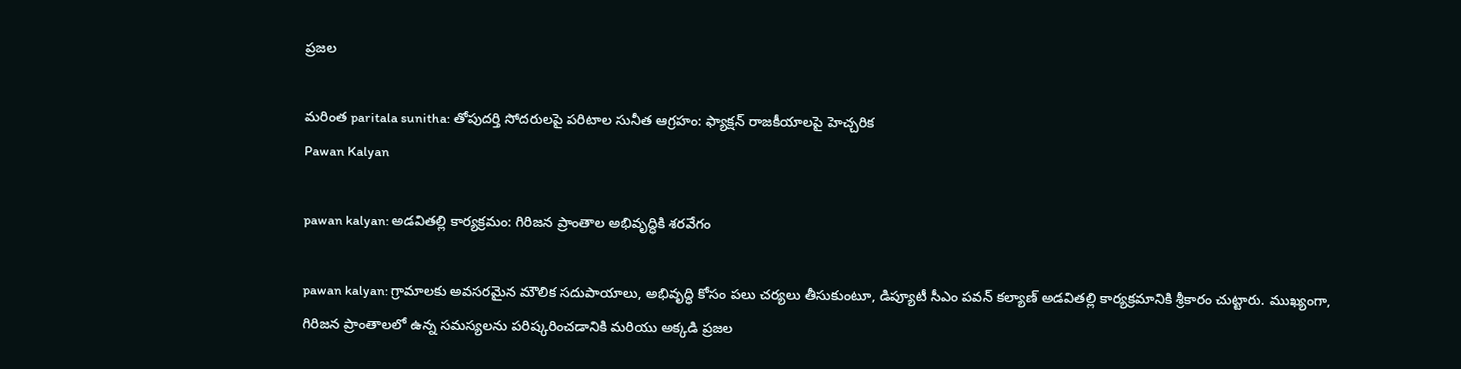ప్రజల

మరింత paritala sunitha: తోపుదర్తి సోదరులపై పరిటాల సునీత ఆగ్రహం: ఫ్యాక్షన్ రాజకీయాలపై హెచ్చరిక
Pawan Kalyan

pawan kalyan: అడవితల్లి కార్యక్రమం: గిరిజన ప్రాంతాల అభివృద్ధికి శరవేగం

pawan kalyan: గ్రామాలకు అవసరమైన మౌలిక సదుపాయాలు, అభివృద్ధి కోసం పలు చర్యలు తీసుకుంటూ, డిప్యూటీ సీఎం పవన్ కల్యాణ్ అడవితల్లి కార్యక్రమానికి శ్రీకారం చుట్టారు. ముఖ్యంగా, గిరిజన ప్రాంతాలలో ఉన్న సమస్యలను పరిష్కరించడానికి మరియు అక్కడి ప్రజల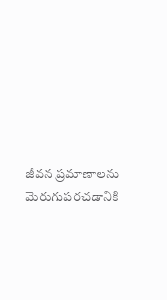జీవన ప్రమాణాలను మెరుగుపరచడానికి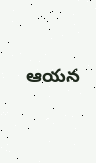ఆయన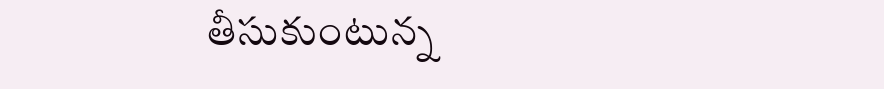తీసుకుంటున్న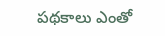పథకాలు ఎంతో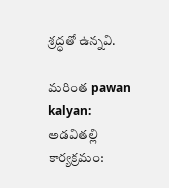శ్రద్ధతో ఉన్నవి.

మరింత pawan kalyan: అడవితల్లి కార్యక్రమం: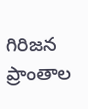గిరిజన ప్రాంతాల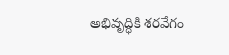అభివృద్ధికి శరవేగం